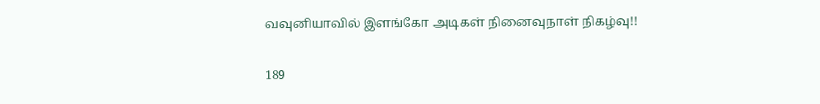வவுனியாவில் இளங்கோ அடிகள் நினைவுநாள் நிகழ்வு!!

189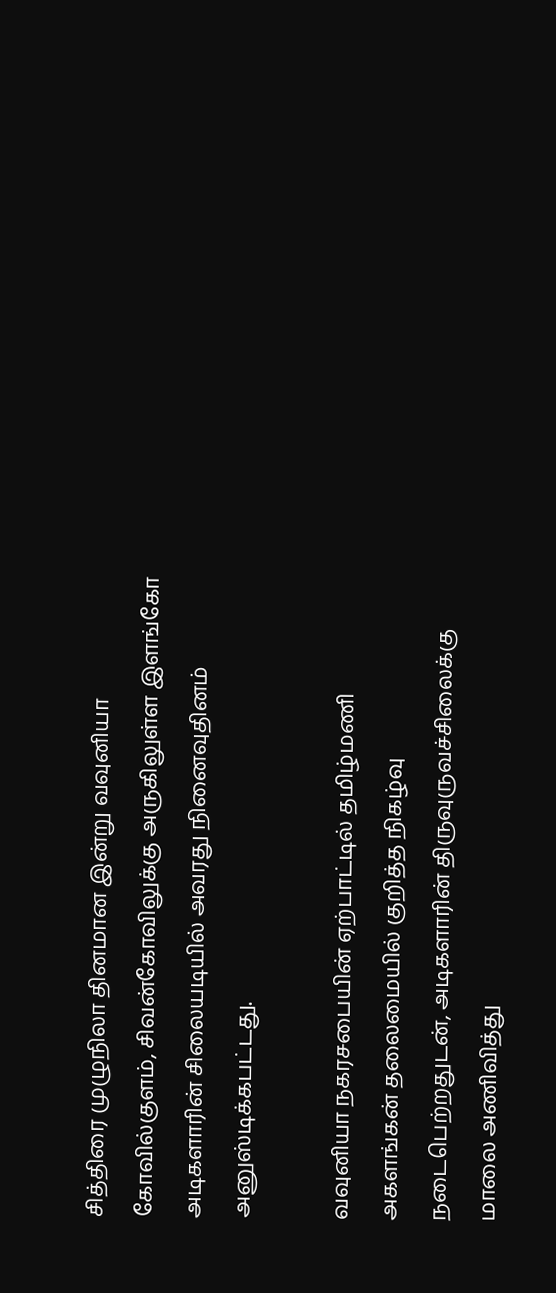சித்திரை முழுநிலா தினமான இன்று வவுனியா கோவில்குளம், சிவன்கோவிலுக்கு அருகிலுள்ள இளங்கோ அடிகளாரின் சிலையடியில் அவரது நினைவுதினம் அனுஸ்டிக்கபட்டது.

வவுனியா நகரசபையின் ஏற்பாட்டில் தமிழ்மணி அகளங்கன் தலைமையில் குறித்த நிகழ்வு நடைபெற்றதுடன், அடிகளாரின் திருவுருவச்சிலைக்கு மாலை அணிவித்து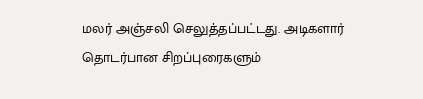மலர் அஞ்சலி செலுத்தப்பட்டது. அடிகளார் தொடர்பான சிறப்புரைகளும்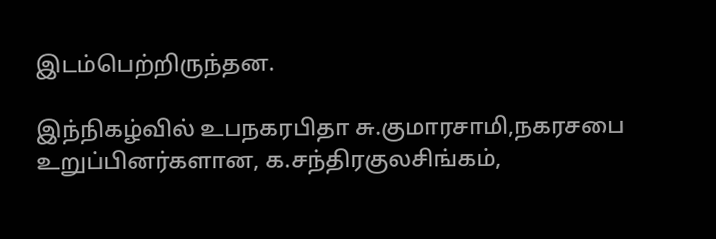இடம்பெற்றிருந்தன.

இந்நிகழ்வில் உபநகரபிதா சு.குமாரசாமி,நகரசபை உறுப்பினர்களான, க.சந்திரகுலசிங்கம்,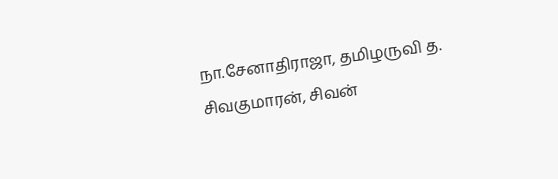நா.சேனாதிராஜா, தமிழருவி த. சிவகுமாரன், சிவன்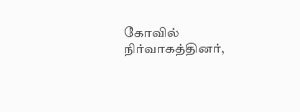கோவில் நிர்வாகத்தினர்,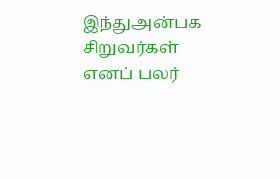இந்துஅன்பக சிறுவர்கள் எனப் பலர்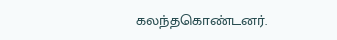கலந்தகொண்டனர்.